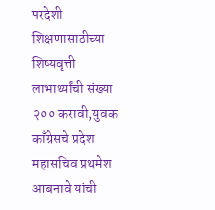परदेशी शिक्षणासाठीच्या शिष्यवृत्ती लाभार्थ्यांची संख्या २०० करावी,युवक काँग्रेसचे प्रदेश महासचिव प्रथमेश आबनावे यांची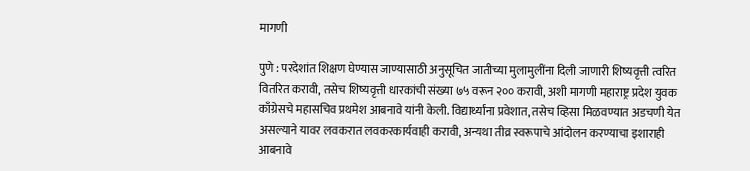मागणी

पुणे : परदेशांत शिक्षण घेण्यास जाण्यासाठी अनुसूचित जातीच्या मुलामुलींना दिली जाणारी शिष्यवृत्ती त्वरित वितरित करावी, तसेच शिष्यवृत्ती धारकांची संख्या ७५ वरून २०० करावी, अशी मागणी महाराष्ट्र प्रदेश युवक काँग्रेसचे महासचिव प्रथमेश आबनावे यांनी केली. विद्यार्थ्यांना प्रवेशात, तसेच व्हिसा मिळवण्यात अडचणी येत असल्याने यावर लवकरात लवकरकार्यवाही करावी, अन्यथा तीव्र स्वरूपाचे आंदोलन करण्याचा इशाराही आबनावे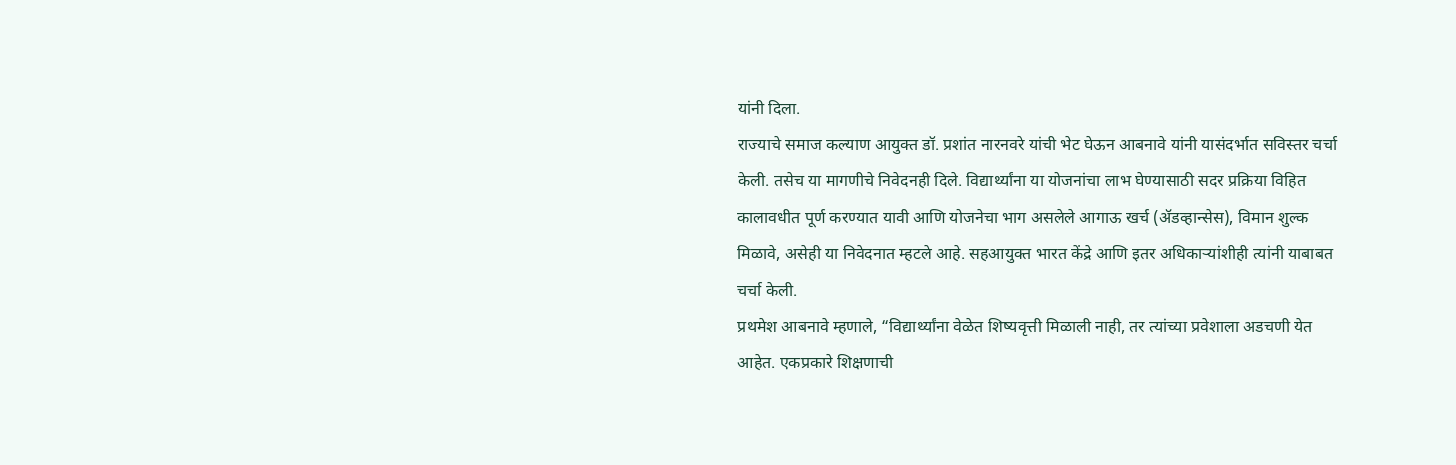यांनी दिला.
राज्याचे समाज कल्याण आयुक्त डॉ. प्रशांत नारनवरे यांची भेट घेऊन आबनावे यांनी यासंदर्भात सविस्तर चर्चा केली. तसेच या मागणीचे निवेदनही दिले. विद्यार्थ्यांना या योजनांचा लाभ घेण्यासाठी सदर प्रक्रिया विहित कालावधीत पूर्ण करण्यात यावी आणि योजनेचा भाग असलेले आगाऊ खर्च (ॲडव्हान्सेस), विमान शुल्क मिळावे, असेही या निवेदनात म्हटले आहे. सहआयुक्त भारत केंद्रे आणि इतर अधिकाऱ्यांशीही त्यांनी याबाबत चर्चा केली.
प्रथमेश आबनावे म्हणाले, “विद्यार्थ्यांना वेळेत शिष्यवृत्ती मिळाली नाही, तर त्यांच्या प्रवेशाला अडचणी येत आहेत. एकप्रकारे शिक्षणाची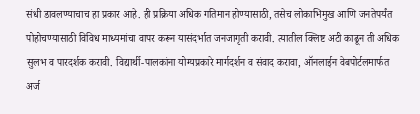संधी डावलण्याचाच हा प्रकार आहे. ही प्रक्रिया अधिक गतिमान होण्यासाठी, तसेच लोकाभिमुख आणि जनतेपर्यंत पोहोचण्यासाठी विविध माध्यमांचा वापर करून यासंदर्भात जनजागृती करावी. त्यातील क्लिष्ट अटी काढून ती अधिक सुलभ व पारदर्शक करावी. विद्यार्थी-पालकांना योग्यप्रकारे मार्गदर्शन व संवाद करावा, ऑनलाईन वेबपोर्टलमार्फत अर्ज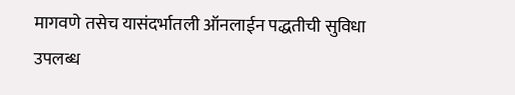मागवणे तसेच यासंदर्भातली ऑनलाईन पद्धतीची सुविधा उपलब्ध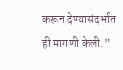करून देण्यासंदर्भात ही मागणी केली.”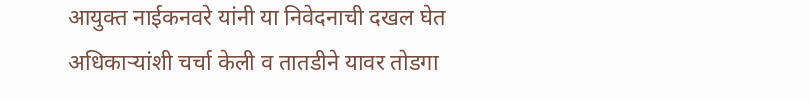आयुक्त नाईकनवरे यांनी या निवेदनाची दखल घेत अधिकाऱ्यांशी चर्चा केली व तातडीने यावर तोडगा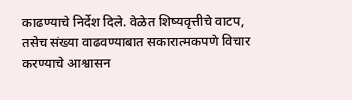काढण्याचे निर्देश दिले. वेळेत शिष्यवृत्तीचे वाटप, तसेच संख्या वाढवण्याबात सकारात्मकपणे विचार करण्याचे आश्वासन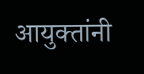आयुक्तांनी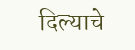दिल्याचे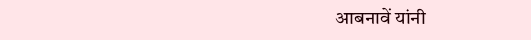आबनावें यांनी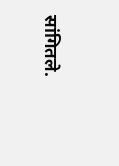सांगितले.